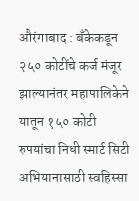औरंगाबाद : बॅंकेकडून २५० कोटींचे कर्ज मंजूर झाल्यानंतर महापालिकेने यातून १५० कोटी रुपयांचा निधी स्मार्ट सिटी अभियानासाठी स्वहिस्सा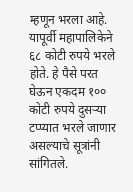म्हणून भरला आहे. यापूर्वी महापालिकेने ६८ कोटी रुपये भरले होते. हे पैसे परत घेऊन एकदम १०० कोटी रुपये दुसऱ्या टप्प्यात भरले जाणार असल्याचे सूत्रांनी सांगितले.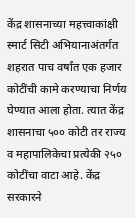केंद्र शासनाच्या महत्त्वाकांक्षी स्मार्ट सिटी अभियानाअंतर्गत शहरात पाच वर्षांत एक हजार कोटींची कामे करण्याचा निर्णय घेण्यात आला होता. त्यात केंद्र शासनाचा ५०० कोटी तर राज्य व महापालिकेचा प्रत्येकी २५० कोटींचा वाटा आहे. केंद्र सरकारने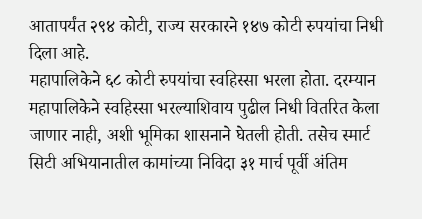आतापर्यंत २९४ कोटी, राज्य सरकारने १४७ कोटी रुपयांचा निधी दिला आहे.
महापालिकेने ६८ कोटी रुपयांचा स्वहिस्सा भरला होता. दरम्यान महापालिकेने स्वहिस्सा भरल्याशिवाय पुढील निधी वितरित केला जाणार नाही, अशी भूमिका शासनाने घेतली होती. तसेच स्मार्ट सिटी अभियानातील कामांच्या निविदा ३१ मार्च पूर्वी अंतिम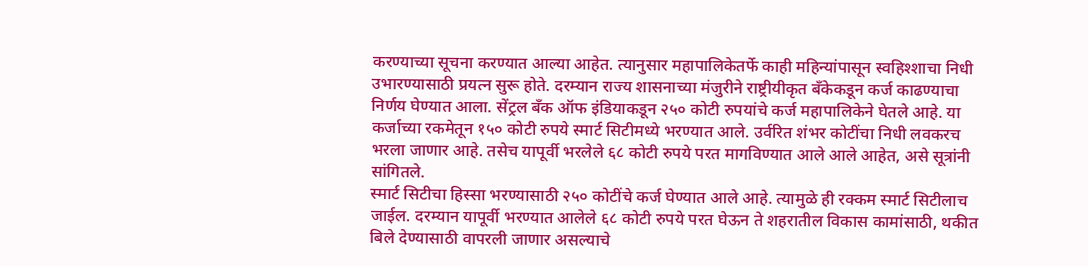करण्याच्या सूचना करण्यात आल्या आहेत. त्यानुसार महापालिकेतर्फे काही महिन्यांपासून स्वहिश्शाचा निधी उभारण्यासाठी प्रयत्न सुरू होते. दरम्यान राज्य शासनाच्या मंजुरीने राष्ट्रीयीकृत बँकेकडून कर्ज काढण्याचा निर्णय घेण्यात आला. सेंट्रल बॅंक ऑफ इंडियाकडून २५० कोटी रुपयांचे कर्ज महापालिकेने घेतले आहे. या कर्जाच्या रकमेतून १५० कोटी रुपये स्मार्ट सिटीमध्ये भरण्यात आले. उर्वरित शंभर कोटींचा निधी लवकरच भरला जाणार आहे. तसेच यापूर्वी भरलेले ६८ कोटी रुपये परत मागविण्यात आले आले आहेत, असे सूत्रांनी सांगितले.
स्मार्ट सिटीचा हिस्सा भरण्यासाठी २५० कोटींचे कर्ज घेण्यात आले आहे. त्यामुळे ही रक्कम स्मार्ट सिटीलाच जाईल. दरम्यान यापूर्वी भरण्यात आलेले ६८ कोटी रुपये परत घेऊन ते शहरातील विकास कामांसाठी, थकीत बिले देण्यासाठी वापरली जाणार असल्याचे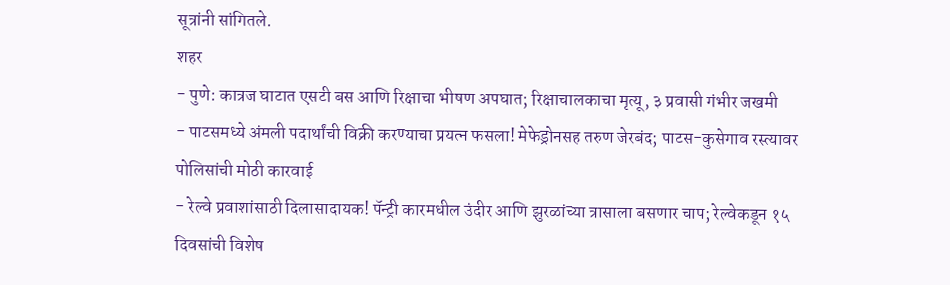सूत्रांनी सांगितले.
शहर
- पुणे: कात्रज घाटात एसटी बस आणि रिक्षाचा भीषण अपघात; रिक्षाचालकाचा मृत्यू, ३ प्रवासी गंभीर जखमी
- पाटसमध्ये अंमली पदार्थांची विक्री करण्याचा प्रयत्न फसला! मेफेड्रोनसह तरुण जेरबंद; पाटस-कुसेगाव रस्त्यावर पोलिसांची मोठी कारवाई
- रेल्वे प्रवाशांसाठी दिलासादायक! पॅन्ट्री कारमधील उंदीर आणि झुरळांच्या त्रासाला बसणार चाप; रेल्वेकडून १५ दिवसांची विशेष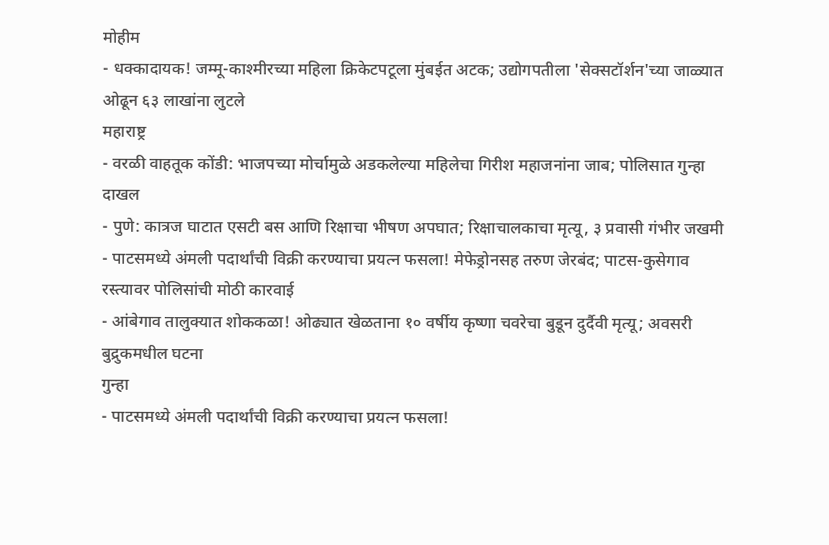मोहीम
- धक्कादायक! जम्मू-काश्मीरच्या महिला क्रिकेटपटूला मुंबईत अटक; उद्योगपतीला 'सेक्सटॉर्शन'च्या जाळ्यात ओढून ६३ लाखांना लुटले
महाराष्ट्र
- वरळी वाहतूक कोंडी: भाजपच्या मोर्चामुळे अडकलेल्या महिलेचा गिरीश महाजनांना जाब; पोलिसात गुन्हा दाखल
- पुणे: कात्रज घाटात एसटी बस आणि रिक्षाचा भीषण अपघात; रिक्षाचालकाचा मृत्यू, ३ प्रवासी गंभीर जखमी
- पाटसमध्ये अंमली पदार्थांची विक्री करण्याचा प्रयत्न फसला! मेफेड्रोनसह तरुण जेरबंद; पाटस-कुसेगाव रस्त्यावर पोलिसांची मोठी कारवाई
- आंबेगाव तालुक्यात शोककळा! ओढ्यात खेळताना १० वर्षीय कृष्णा चवरेचा बुडून दुर्दैवी मृत्यू; अवसरी बुद्रुकमधील घटना
गुन्हा
- पाटसमध्ये अंमली पदार्थांची विक्री करण्याचा प्रयत्न फसला!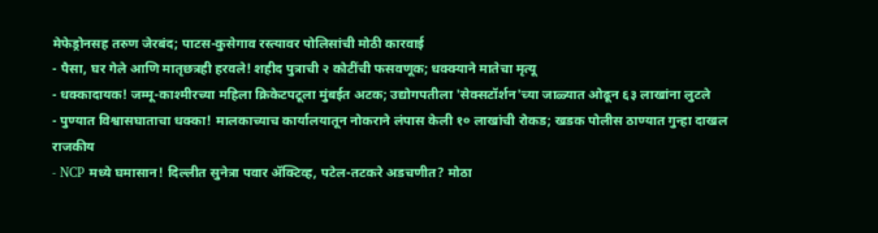मेफेड्रोनसह तरुण जेरबंद; पाटस-कुसेगाव रस्त्यावर पोलिसांची मोठी कारवाई
- पैसा, घर गेले आणि मातृछत्रही हरवले! शहीद पुत्राची २ कोटींची फसवणूक; धक्क्याने मातेचा मृत्यू
- धक्कादायक! जम्मू-काश्मीरच्या महिला क्रिकेटपटूला मुंबईत अटक; उद्योगपतीला 'सेक्सटॉर्शन'च्या जाळ्यात ओढून ६३ लाखांना लुटले
- पुण्यात विश्वासघाताचा धक्का! मालकाच्याच कार्यालयातून नोकराने लंपास केली १० लाखांची रोकड; खडक पोलीस ठाण्यात गुन्हा दाखल
राजकीय
- NCP मध्ये घमासान! दिल्लीत सुनेत्रा पवार ॲक्टिव्ह, पटेल-तटकरे अडचणीत? मोठा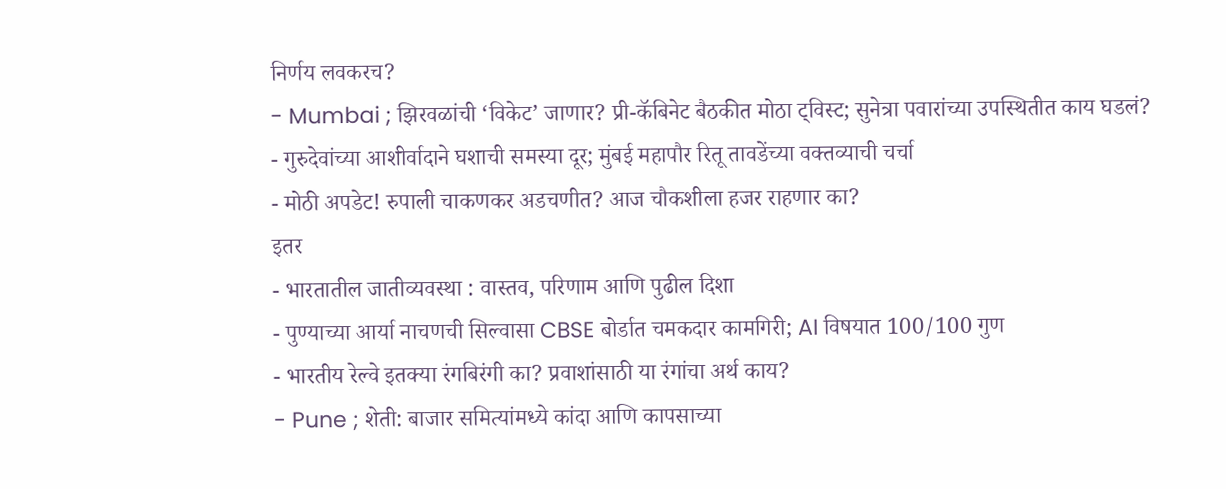निर्णय लवकरच?
- Mumbai ; झिरवळांची ‘विकेट’ जाणार? प्री-कॅबिनेट बैठकीत मोठा ट्विस्ट; सुनेत्रा पवारांच्या उपस्थितीत काय घडलं?
- गुरुदेवांच्या आशीर्वादाने घशाची समस्या दूर; मुंबई महापौर रितू तावडेंच्या वक्तव्याची चर्चा
- मोठी अपडेट! रुपाली चाकणकर अडचणीत? आज चौकशीला हजर राहणार का?
इतर
- भारतातील जातीव्यवस्था : वास्तव, परिणाम आणि पुढील दिशा
- पुण्याच्या आर्या नाचणची सिल्वासा CBSE बोर्डात चमकदार कामगिरी; AI विषयात 100/100 गुण
- भारतीय रेल्वे इतक्या रंगबिरंगी का? प्रवाशांसाठी या रंगांचा अर्थ काय?
- Pune ; शेती: बाजार समित्यांमध्ये कांदा आणि कापसाच्या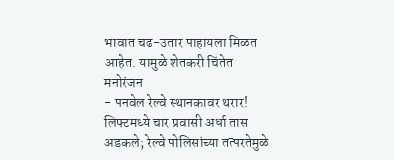भावात चढ-उतार पाहायला मिळत आहेत. यामुळे शेतकरी चिंतेत
मनोरंजन
- पनवेल रेल्वे स्थानकावर थरार! लिफ्टमध्ये चार प्रवासी अर्धा तास अडकले; रेल्वे पोलिसांच्या तत्परतेमुळे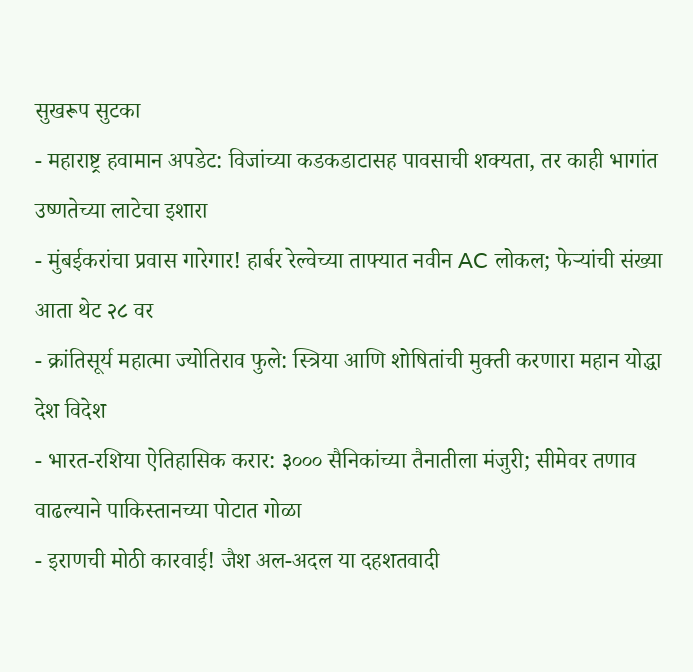सुखरूप सुटका
- महाराष्ट्र हवामान अपडेट: विजांच्या कडकडाटासह पावसाची शक्यता, तर काही भागांत उष्णतेच्या लाटेचा इशारा
- मुंबईकरांचा प्रवास गारेगार! हार्बर रेल्वेच्या ताफ्यात नवीन AC लोकल; फेऱ्यांची संख्या आता थेट २८ वर
- क्रांतिसूर्य महात्मा ज्योतिराव फुले: स्त्रिया आणि शोषितांची मुक्ती करणारा महान योद्धा
देश विदेश
- भारत-रशिया ऐतिहासिक करार: ३००० सैनिकांच्या तैनातीला मंजुरी; सीमेवर तणाव वाढल्याने पाकिस्तानच्या पोटात गोळा
- इराणची मोठी कारवाई! जैश अल-अदल या दहशतवादी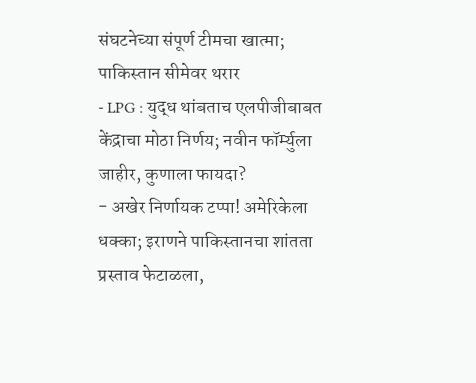संघटनेच्या संपूर्ण टीमचा खात्मा; पाकिस्तान सीमेवर थरार
- LPG : युद्ध थांबताच एलपीजीबाबत केंद्राचा मोठा निर्णय; नवीन फॉर्म्युला जाहीर, कुणाला फायदा?
- अखेर निर्णायक टप्पा! अमेरिकेला धक्का; इराणने पाकिस्तानचा शांतता प्रस्ताव फेटाळला,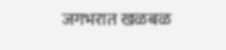जगभरात खळबळ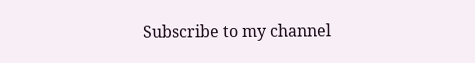Subscribe to my channel